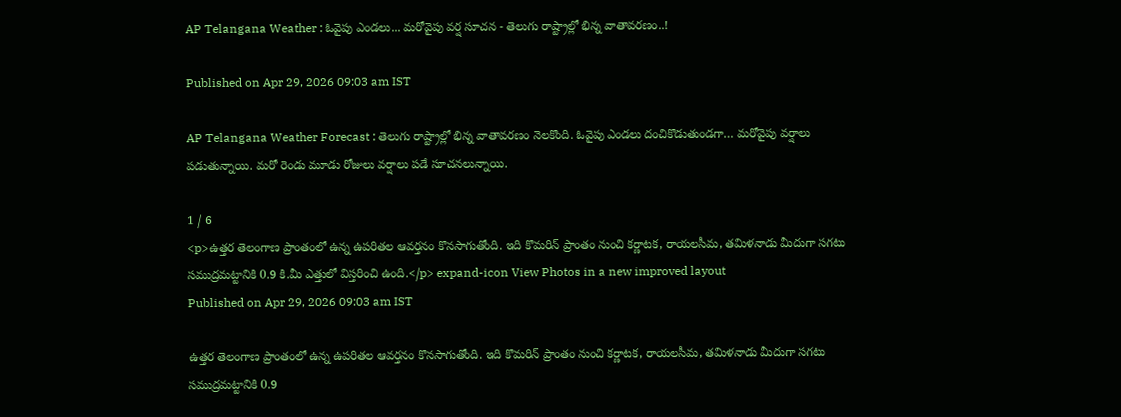AP Telangana Weather : ఓవైపు ఎండలు... మరోవైపు వర్ష సూచన - తెలుగు రాష్ట్రాల్లో భిన్న వాతావరణం..!

Published on Apr 29, 2026 09:03 am IST

AP Telangana Weather Forecast : తెలుగు రాష్ట్రాల్లో భిన్న వాతావరణం నెలకొంది. ఓవైపు ఎండలు దంచికొడుతుండగా… మరోవైపు వర్షాలు పడుతున్నాయి. మరో రెండు మూడు రోజులు వర్షాలు పడే సూచనలున్నాయి.

1 / 6
<p>ఉత్తర తెలంగాణ ప్రాంతంలో ఉన్న ఉపరితల ఆవర్తనం కొనసాగుతోంది. ఇది కొమరిన్ ప్రాంతం నుంచి కర్ణాటక, రాయలసీమ, తమిళనాడు మీదుగా సగటు సముద్రమట్టానికి 0.9 కి.మీ ఎత్తులో విస్తరించి ఉంది.</p> expand-icon View Photos in a new improved layout
Published on Apr 29, 2026 09:03 am IST

ఉత్తర తెలంగాణ ప్రాంతంలో ఉన్న ఉపరితల ఆవర్తనం కొనసాగుతోంది. ఇది కొమరిన్ ప్రాంతం నుంచి కర్ణాటక, రాయలసీమ, తమిళనాడు మీదుగా సగటు సముద్రమట్టానికి 0.9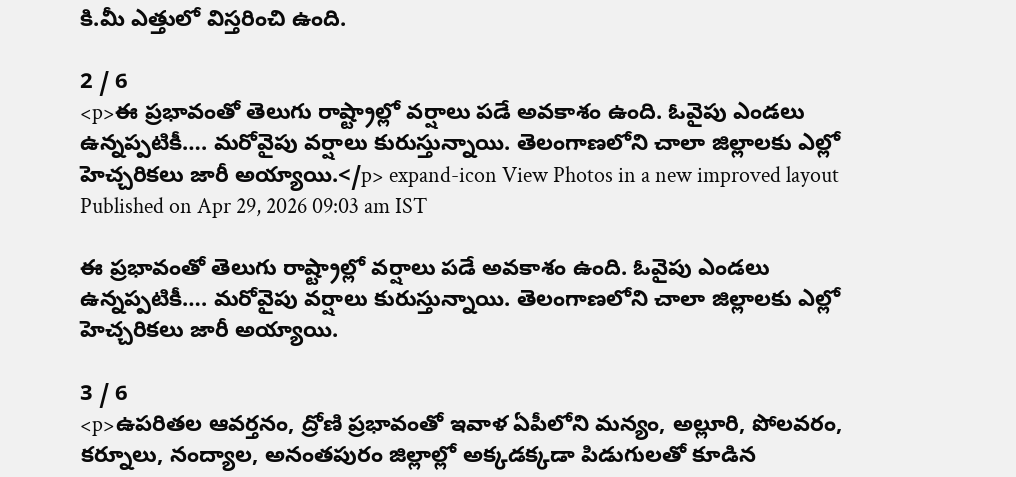కి.మీ ఎత్తులో విస్తరించి ఉంది.

2 / 6
<p>ఈ ప్రభావంతో తెలుగు రాష్ట్రాల్లో వర్షాలు పడే అవకాశం ఉంది. ఓవైపు ఎండలు ఉన్నప్పటికీ…. మరోవైపు వర్షాలు కురుస్తున్నాయి. తెలంగాణలోని చాలా జిల్లాలకు ఎల్లో హెచ్చరికలు జారీ అయ్యాయి.</p> expand-icon View Photos in a new improved layout
Published on Apr 29, 2026 09:03 am IST

ఈ ప్రభావంతో తెలుగు రాష్ట్రాల్లో వర్షాలు పడే అవకాశం ఉంది. ఓవైపు ఎండలు ఉన్నప్పటికీ…. మరోవైపు వర్షాలు కురుస్తున్నాయి. తెలంగాణలోని చాలా జిల్లాలకు ఎల్లో హెచ్చరికలు జారీ అయ్యాయి.

3 / 6
<p>ఉపరితల ఆవర్తనం, ద్రోణి ప్రభావంతో ఇవాళ ఏపీలోని మన్యం, అల్లూరి, పోలవరం, కర్నూలు, నంద్యాల, అనంతపురం జిల్లాల్లో అక్కడక్కడా పిడుగులతో కూడిన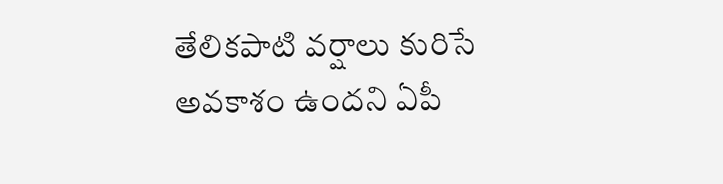తేలికపాటి వర్షాలు కురిసే అవకాశం ఉందని ఏపీ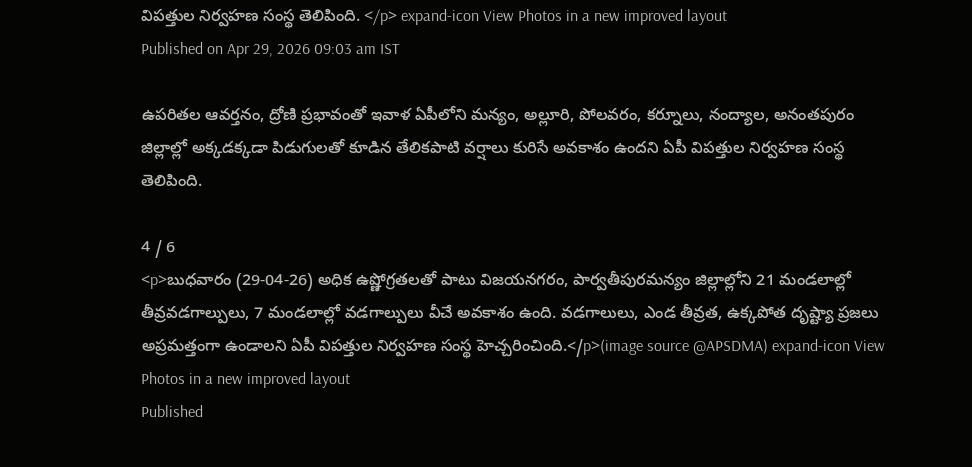విపత్తుల నిర్వహణ సంస్థ తెలిపింది. </p> expand-icon View Photos in a new improved layout
Published on Apr 29, 2026 09:03 am IST

ఉపరితల ఆవర్తనం, ద్రోణి ప్రభావంతో ఇవాళ ఏపీలోని మన్యం, అల్లూరి, పోలవరం, కర్నూలు, నంద్యాల, అనంతపురం జిల్లాల్లో అక్కడక్కడా పిడుగులతో కూడిన తేలికపాటి వర్షాలు కురిసే అవకాశం ఉందని ఏపీ విపత్తుల నిర్వహణ సంస్థ తెలిపింది.

4 / 6
<p>బుధవారం (29-04-26) అధిక ఉష్ణోగ్రతలతో పాటు విజయనగరం, పార్వతీపురమన్యం జిల్లాల్లోని 21 మండలాల్లో తీవ్రవడగాల్పులు, 7 మండలాల్లో వడగాల్పులు వీచే అవకాశం ఉంది. వడగాలులు, ఎండ తీవ్రత, ఉక్కపోత దృష్ట్యా ప్రజలు అప్రమత్తంగా ఉండాలని ఏపీ విపత్తుల నిర్వహణ సంస్థ హెచ్చరించింది.</p>(image source @APSDMA) expand-icon View Photos in a new improved layout
Published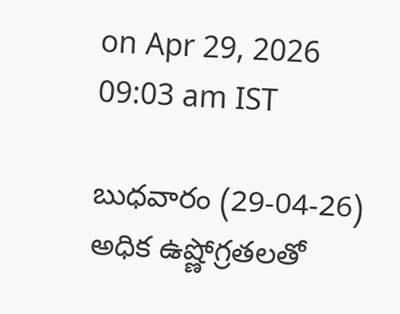on Apr 29, 2026 09:03 am IST

బుధవారం (29-04-26) అధిక ఉష్ణోగ్రతలతో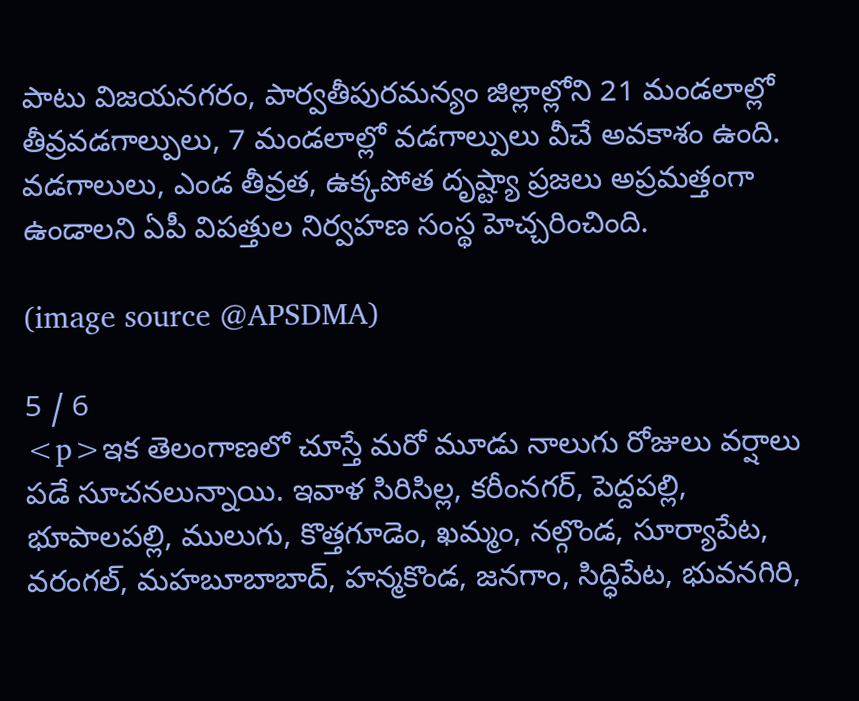పాటు విజయనగరం, పార్వతీపురమన్యం జిల్లాల్లోని 21 మండలాల్లో తీవ్రవడగాల్పులు, 7 మండలాల్లో వడగాల్పులు వీచే అవకాశం ఉంది. వడగాలులు, ఎండ తీవ్రత, ఉక్కపోత దృష్ట్యా ప్రజలు అప్రమత్తంగా ఉండాలని ఏపీ విపత్తుల నిర్వహణ సంస్థ హెచ్చరించింది.

(image source @APSDMA)

5 / 6
<p>ఇక తెలంగాణలో చూస్తే మరో మూడు నాలుగు రోజులు వర్షాలు పడే సూచనలున్నాయి. ఇవాళ సిరిసిల్ల, కరీంనగర్, పెద్దపల్లి, భూపాలపల్లి, ములుగు, కొత్తగూడెం, ఖమ్మం, నల్గొండ, సూర్యాపేట, వరంగల్, మహబూబాబాద్, హన్మకొండ, జనగాం, సిద్ధిపేట, భువనగిరి,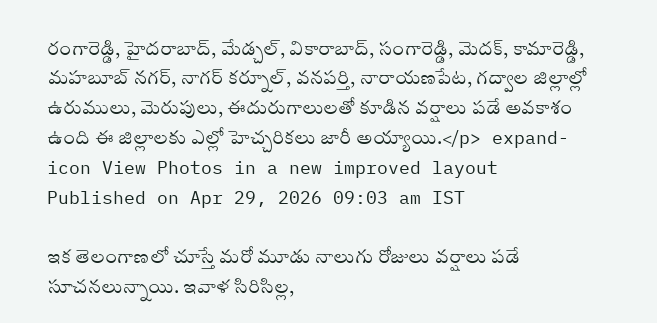రంగారెడ్డి, హైదరాబాద్, మేడ్చల్, వికారాబాద్, సంగారెడ్డి, మెదక్, కామారెడ్డి, మహబూబ్ నగర్, నాగర్ కర్నూల్, వనపర్తి, నారాయణపేట, గద్వాల జిల్లాల్లో ఉరుములు, మెరుపులు, ఈదురుగాలులతో కూడిన వర్షాలు పడే అవకాశం ఉంది ఈ జిల్లాలకు ఎల్లో హెచ్చరికలు జారీ అయ్యాయి.</p> expand-icon View Photos in a new improved layout
Published on Apr 29, 2026 09:03 am IST

ఇక తెలంగాణలో చూస్తే మరో మూడు నాలుగు రోజులు వర్షాలు పడే సూచనలున్నాయి. ఇవాళ సిరిసిల్ల,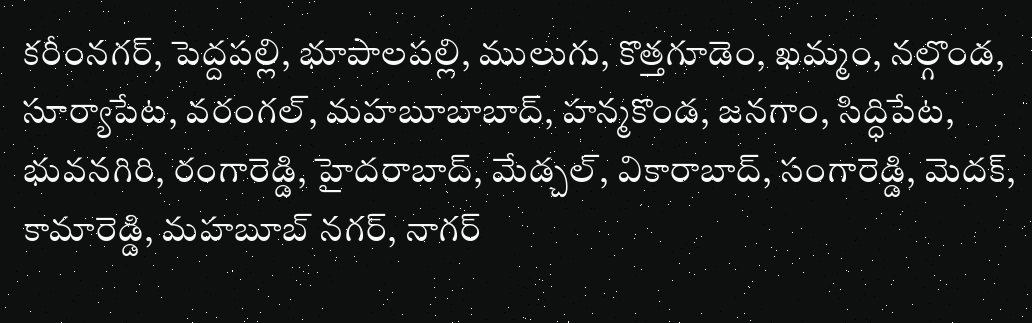కరీంనగర్, పెద్దపల్లి, భూపాలపల్లి, ములుగు, కొత్తగూడెం, ఖమ్మం, నల్గొండ, సూర్యాపేట, వరంగల్, మహబూబాబాద్, హన్మకొండ, జనగాం, సిద్ధిపేట, భువనగిరి, రంగారెడ్డి, హైదరాబాద్, మేడ్చల్, వికారాబాద్, సంగారెడ్డి, మెదక్, కామారెడ్డి, మహబూబ్ నగర్, నాగర్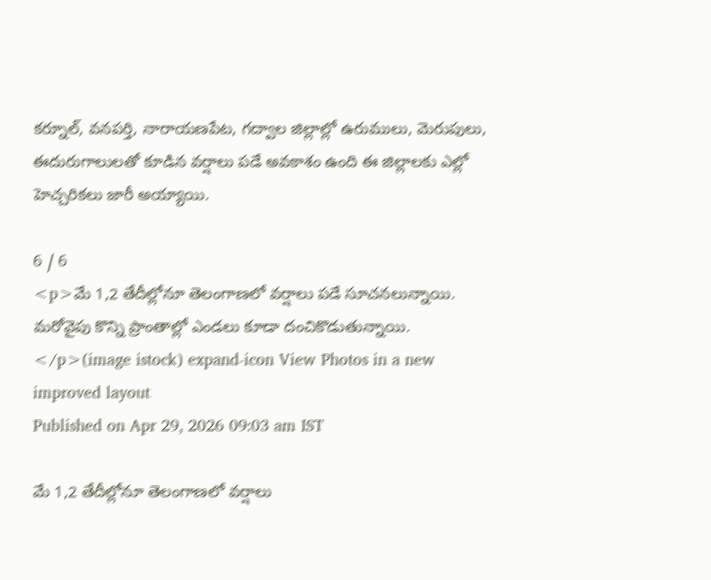కర్నూల్, వనపర్తి, నారాయణపేట, గద్వాల జిల్లాల్లో ఉరుములు, మెరుపులు, ఈదురుగాలులతో కూడిన వర్షాలు పడే అవకాశం ఉంది ఈ జిల్లాలకు ఎల్లో హెచ్చరికలు జారీ అయ్యాయి.

6 / 6
<p>మే 1,2 తేదీల్లోనూ తెలంగాణలో వర్షాలు పడే సూచనలున్నాయి. మరోవైపు కొన్ని ప్రాంతాల్లో ఎండలు కూడా దంచికొడుతున్నాయి. </p>(image istock) expand-icon View Photos in a new improved layout
Published on Apr 29, 2026 09:03 am IST

మే 1,2 తేదీల్లోనూ తెలంగాణలో వర్షాలు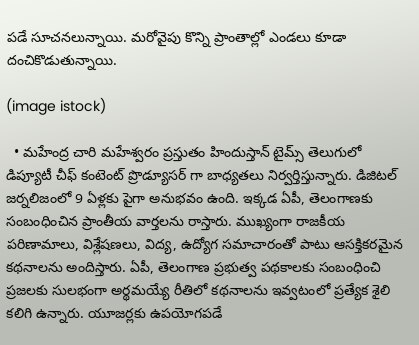పడే సూచనలున్నాయి. మరోవైపు కొన్ని ప్రాంతాల్లో ఎండలు కూడా దంచికొడుతున్నాయి.

(image istock)

  • మహేంద్ర చారి మహేశ్వరం ప్రస్తుతం హిందుస్తాన్ టైమ్స్ తెలుగులో డిప్యూటీ చీఫ్ కంటెంట్ ప్రొడ్యూసర్ గా బాధ్యతలు నిర్వర్తిస్తున్నారు. డిజిటల్ జర్నలిజంలో 9 ఏళ్లకు పైగా అనుభవం ఉంది. ఇక్కడ ఏపీ, తెలంగాణకు సంబంధించిన ప్రాంతీయ వార్తలను రాస్తారు. ముఖ్యంగా రాజకీయ పరిణామాలు, విశ్లేషణలు, విద్య, ఉద్యోగ సమాచారంతో పాటు ఆసక్తికరమైన కథనాలను అందిస్తారు. ఏపీ, తెలంగాణ ప్రభుత్వ పథకాలకు సంబంధించి ప్రజలకు సులభంగా అర్థమయ్యే రీతిలో కథనాలను ఇవ్వటంలో ప్రత్యేక శైలి కలిగి ఉన్నారు. యూజర్లకు ఉపయోగపడే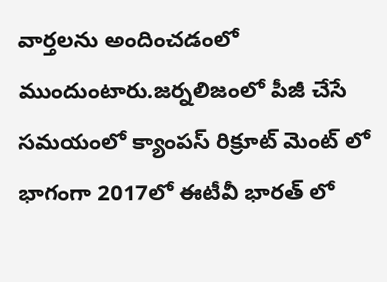వార్తలను అందించడంలో ముందుంటారు.జర్నలిజంలో పీజీ చేసే సమయంలో క్యాంపస్ రిక్రూట్ మెంట్ లో భాగంగా 2017లో ఈటీవీ భారత్ లో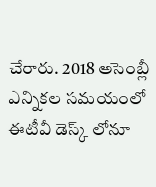చేరారు. 2018 అసెంబ్లీ ఎన్నికల సమయంలో ఈటీవీ డెస్క్ లోనూ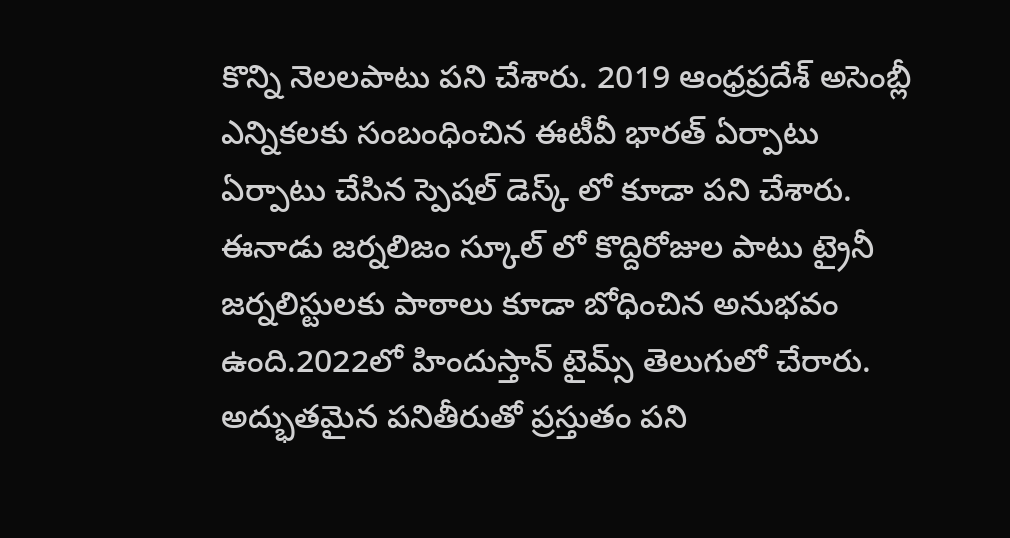కొన్ని నెలలపాటు పని చేశారు. 2019 ఆంధ్రప్రదేశ్ అసెంబ్లీ ఎన్నికలకు సంబంధించిన ఈటీవీ భారత్ ఏర్పాటు ఏర్పాటు చేసిన స్పెషల్ డెస్క్ లో కూడా పని చేశారు. ఈనాడు జర్నలిజం స్కూల్ లో కొద్దిరోజుల పాటు ట్రైనీ జర్నలిస్టులకు పాఠాలు కూడా బోధించిన అనుభవం ఉంది.2022లో హిందుస్తాన్ టైమ్స్ తెలుగులో చేరారు. అద్భుతమైన పనితీరుతో ప్రస్తుతం పని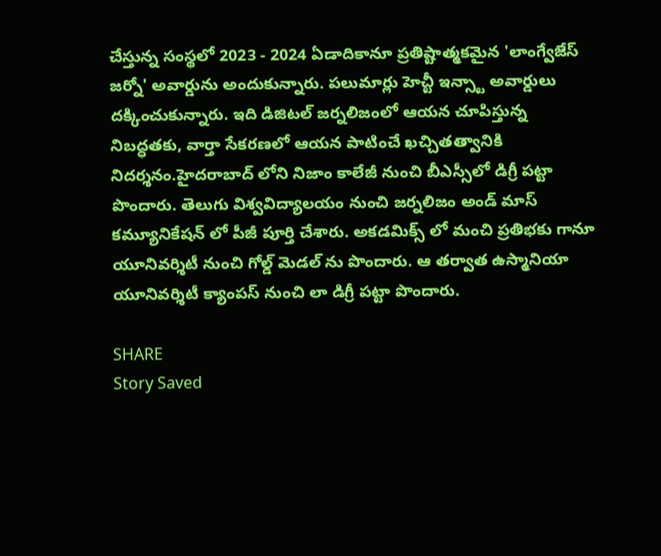చేస్తున్న సంస్థలో 2023 - 2024 ఏడాదికానూ ప్రతిష్టాత్మకమైన 'లాంగ్వేజేస్ జర్నో' అవార్డును అందుకున్నారు. పలుమార్లు హెచ్టీ ఇన్స్టా అవార్డులు దక్కించుకున్నారు. ఇది డిజిటల్ జర్నలిజంలో ఆయన చూపిస్తున్న నిబద్ధతకు, వార్తా సేకరణలో ఆయన పాటించే ఖచ్చితత్వానికి నిదర్శనం.హైదరాబాద్ లోని నిజాం కాలేజీ నుంచి బీఎస్సీలో డిగ్రీ పట్టా పొందారు. తెలుగు విశ్వవిద్యాలయం నుంచి జర్నలిజం అండ్ మాస్ కమ్యూనికేషన్ లో పీజీ పూర్తి చేశారు. అకడమిక్స్ లో మంచి ప్రతిభకు గానూ యూనివర్శిటీ నుంచి గోల్డ్ మెడల్ ను పొందారు. ఆ తర్వాత ఉస్మానియా యూనివర్శిటీ క్యాంపస్ నుంచి లా డిగ్రీ పట్టా పొందారు.

SHARE
Story Saved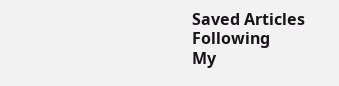Saved Articles
Following
My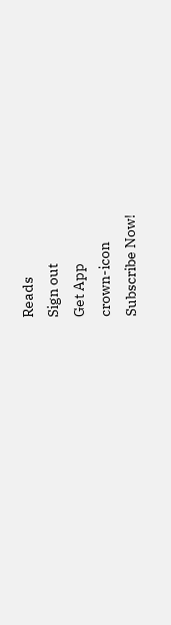Reads
Sign out
Get App
crown-icon
Subscribe Now!